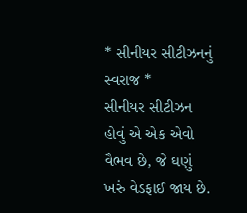* સીનીયર સીટીઝનનું સ્વરાજ *
સીનીયર સીટીઝન હોવું એ એક એવો વૈભવ છે, જે ઘણું ખરું વેડફાઈ જાય છે.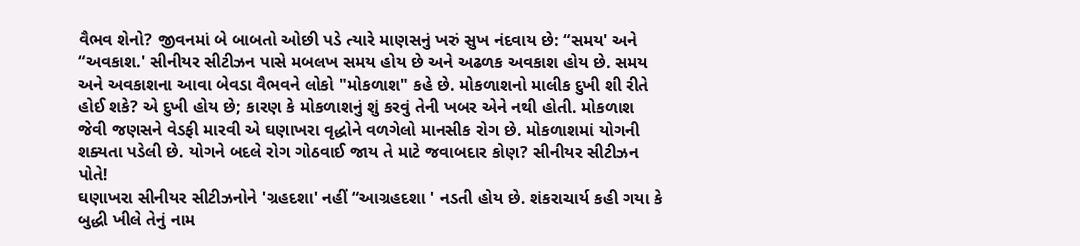વૈભવ શેનો? જીવનમાં બે બાબતો ઓછી પડે ત્યારે માણસનું ખરું સુખ નંદવાય છે: “સમય' અને “અવકાશ.' સીનીયર સીટીઝન પાસે મબલખ સમય હોય છે અને અઢળક અવકાશ હોય છે. સમય અને અવકાશના આવા બેવડા વૈભવને લોકો "મોકળાશ" કહે છે. મોકળાશનો માલીક દુખી શી રીતે હોઈ શકે? એ દુખી હોય છે; કારણ કે મોકળાશનું શું કરવું તેની ખબર એને નથી હોતી. મોકળાશ જેવી જણસને વેડફી મારવી એ ઘણાખરા વૃદ્ધોને વળગેલો માનસીક રોગ છે. મોકળાશમાં યોગની શક્યતા પડેલી છે. યોગને બદલે રોગ ગોઠવાઈ જાય તે માટે જવાબદાર કોણ? સીનીયર સીટીઝન પોતે!
ઘણાખરા સીનીયર સીટીઝનોને 'ગ્રહદશા' નહીં “આગ્રહદશા ' નડતી હોય છે. શંકરાચાર્ય કહી ગયા કે બુદ્ધી ખીલે તેનું નામ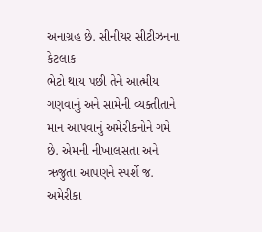અનાગ્રહ છે. સીનીયર સીટીઝનના કેટલાક
ભેટો થાય પછી તેને આત્મીય ગણવાનું અને સામેની વ્યક્તીતાને માન આપવાનું અમેરીકનોને ગમે છે. એમની નીખાલસતા અને ઋજુતા આપણને સ્પર્શે જ. અમેરીકા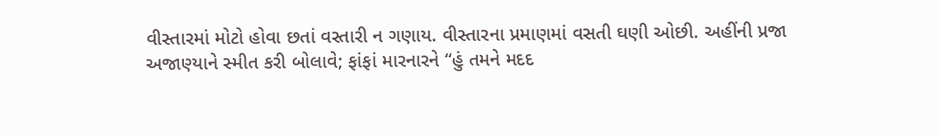વીસ્તારમાં મોટો હોવા છતાં વસ્તારી ન ગણાય. વીસ્તારના પ્રમાણમાં વસતી ઘણી ઓછી. અહીંની પ્રજા અજાણ્યાને સ્મીત કરી બોલાવે; ફાંફાં મારનારને “હું તમને મદદ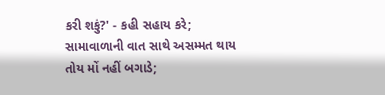કરી શકું?' - કહી સહાય કરે; સામાવાળાની વાત સાથે અસમ્મત થાય તોય મોં નહીં બગાડે;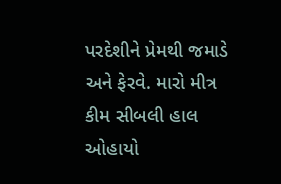પરદેશીને પ્રેમથી જમાડે અને ફેરવે. મારો મીત્ર કીમ સીબલી હાલ ઓહાયો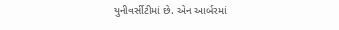યુનીવર્સીટીમાં છે. એન આર્બરમાં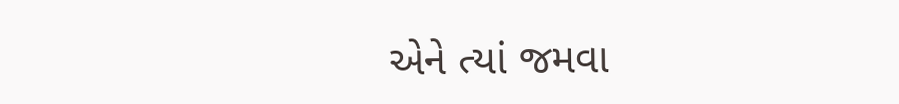એને ત્યાં જમવા